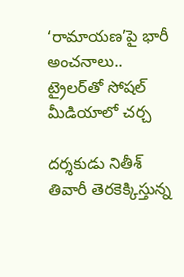‘రామాయణ’పై భారీ అంచనాలు.. ట్రైలర్‌తో సోషల్ మీడియాలో చర్చ

దర్శకుడు నితీశ్ తివారీ తెరకెక్కిస్తున్న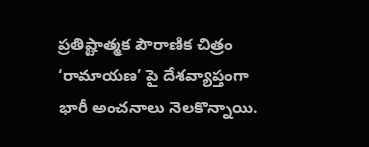ప్రతిష్టాత్మక పౌరాణిక చిత్రం ‘రామాయణ’ పై దేశవ్యాప్తంగా భారీ అంచనాలు నెలకొన్నాయి.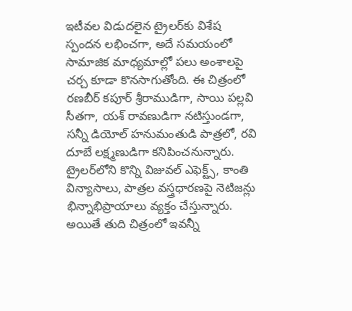ఇటీవల విడుదలైన ట్రైలర్‌కు విశేష స్పందన లభించగా, అదే సమయంలో సామాజిక మాధ్యమాల్లో పలు అంశాలపై చర్చ కూడా కొనసాగుతోంది. ఈ చిత్రంలో రణబీర్ కపూర్ శ్రీరాముడిగా, సాయి పల్లవి సీతగా, యశ్ రావణుడిగా నటిస్తుండగా, సన్నీ డియోల్ హనుమంతుడి పాత్రలో, రవి దూబే లక్ష్మణుడిగా కనిపించనున్నారు. ట్రైలర్‌లోని కొన్ని విజువల్ ఎఫెక్ట్స్, కాంతి విన్యాసాలు, పాత్రల వస్త్రధారణపై నెటిజన్లు భిన్నాభిప్రాయాలు వ్యక్తం చేస్తున్నారు. అయితే తుది చిత్రంలో ఇవన్నీ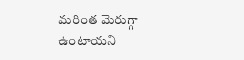మరింత మెరుగ్గా ఉంటాయని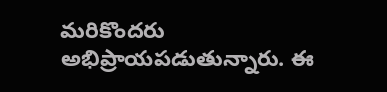మరికొందరు అభిప్రాయపడుతున్నారు. ఈ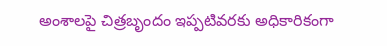అంశాలపై చిత్రబృందం ఇప్పటివరకు అధికారికంగా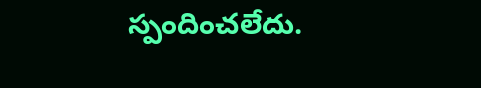స్పందించలేదు.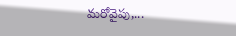మరోవైపు,...